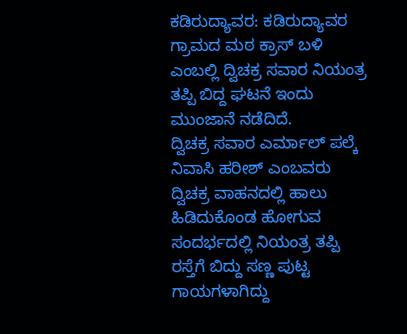ಕಡಿರುದ್ಯಾವರ: ಕಡಿರುದ್ಯಾವರ ಗ್ರಾಮದ ಮಠ ಕ್ರಾಸ್ ಬಳಿ ಎಂಬಲ್ಲಿ ದ್ವಿಚಕ್ರ ಸವಾರ ನಿಯಂತ್ರ ತಪ್ಪಿ ಬಿದ್ದ ಘಟನೆ ಇಂದು ಮುಂಜಾನೆ ನಡೆದಿದೆ.
ದ್ವಿಚಕ್ರ ಸವಾರ ಎರ್ಮಾಲ್ ಪಲ್ಕೆ ನಿವಾಸಿ ಹರೀಶ್ ಎಂಬವರು ದ್ವಿಚಕ್ರ ವಾಹನದಲ್ಲಿ ಹಾಲು ಹಿಡಿದುಕೊಂಡ ಹೋಗುವ ಸಂದರ್ಭದಲ್ಲಿ ನಿಯಂತ್ರ ತಪ್ಪಿ ರಸ್ತೆಗೆ ಬಿದ್ದು ಸಣ್ಣ ಪುಟ್ಟ ಗಾಯಗಳಾಗಿದ್ದು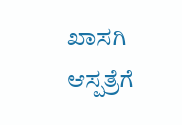ಖಾಸಗಿ ಆಸ್ಪತ್ರೆಗೆ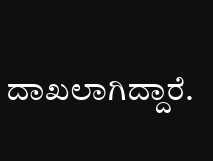ದಾಖಲಾಗಿದ್ದಾರೆ.